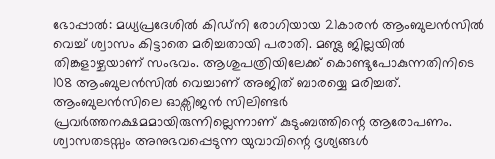ഭോപ്പാൽ: മധ്യപ്രദേശിൽ കിഡ്നി രോഗിയായ 21കാരൻ ആംബുലൻസിൽ വെച്ച് ശ്വാസം കിട്ടാതെ മരിച്ചതായി പരാതി. മണ്ട്ല ജില്ലയിൽ തിങ്കളാഴ്ചയാണ് സംഭവം. ആശുപത്രിയിലേക്ക് കൊണ്ടുപോകുന്നതിനിടെ 108 ആംബുലൻസിൽ വെച്ചാണ് അജിത് ബാരയ്യെ മരിച്ചത്.
ആംബുലൻസിലെ ഓക്സിജൻ സിലിണ്ടർ പ്രവർത്തനക്ഷമമായിരുന്നില്ലെന്നാണ് കുടുംബത്തിന്റെ ആരോപണം. ശ്വാസതടസ്സം അനുഭവപ്പെടുന്ന യുവാവിന്റെ ദൃശ്യങ്ങൾ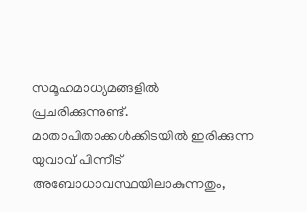സമൂഹമാധ്യമങ്ങളിൽ പ്രചരിക്കുന്നുണ്ട്.
മാതാപിതാക്കൾക്കിടയിൽ ഇരിക്കുന്ന യുവാവ് പിന്നീട് അബോധാവസ്ഥയിലാകുന്നതും,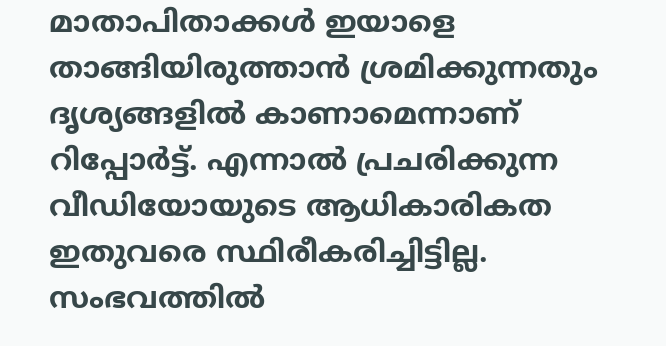മാതാപിതാക്കൾ ഇയാളെ താങ്ങിയിരുത്താൻ ശ്രമിക്കുന്നതും ദൃശ്യങ്ങളിൽ കാണാമെന്നാണ് റിപ്പോർട്ട്. എന്നാൽ പ്രചരിക്കുന്ന വീഡിയോയുടെ ആധികാരികത ഇതുവരെ സ്ഥിരീകരിച്ചിട്ടില്ല.
സംഭവത്തിൽ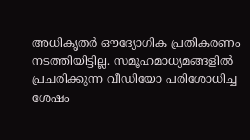അധികൃതർ ഔദ്യോഗിക പ്രതികരണം നടത്തിയിട്ടില്ല. സമൂഹമാധ്യമങ്ങളിൽ പ്രചരിക്കുന്ന വീഡിയോ പരിശോധിച്ച ശേഷം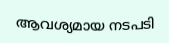ആവശ്യമായ നടപടി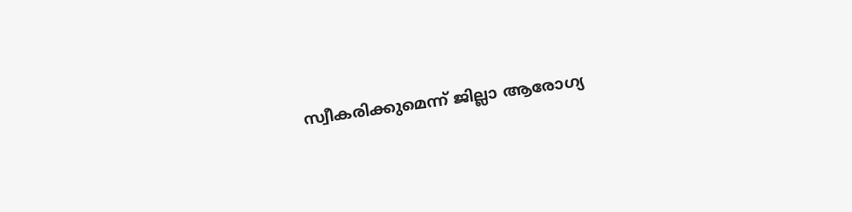സ്വീകരിക്കുമെന്ന് ജില്ലാ ആരോഗ്യ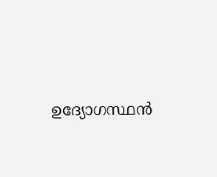ഉദ്യോഗസ്ഥൻ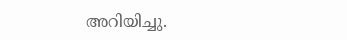അറിയിച്ചു.